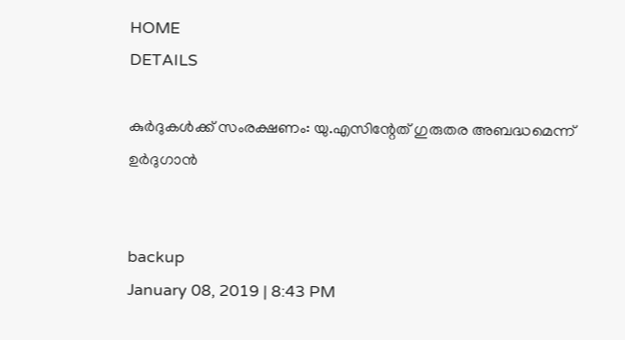HOME
DETAILS

കുര്‍ദുകള്‍ക്ക് സംരക്ഷണം: യു.എസിന്റേത് ഗുരുതര അബദ്ധമെന്ന് ഉര്‍ദുഗാന്‍


backup
January 08, 2019 | 8:43 PM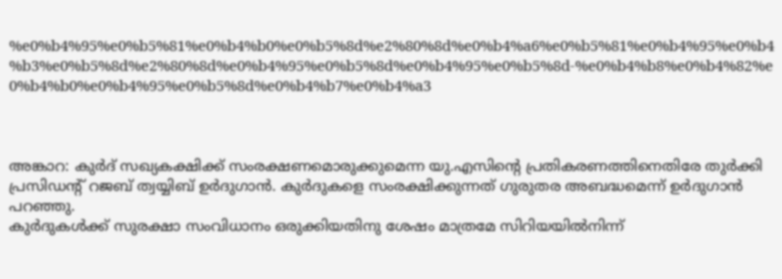%e0%b4%95%e0%b5%81%e0%b4%b0%e0%b5%8d%e2%80%8d%e0%b4%a6%e0%b5%81%e0%b4%95%e0%b4%b3%e0%b5%8d%e2%80%8d%e0%b4%95%e0%b5%8d%e0%b4%95%e0%b5%8d-%e0%b4%b8%e0%b4%82%e0%b4%b0%e0%b4%95%e0%b5%8d%e0%b4%b7%e0%b4%a3



അങ്കാറ: കുര്‍ദ് സഖ്യകക്ഷിക്ക് സംരക്ഷണമൊരുക്കുമെന്ന യു.എസിന്റെ പ്രതികരണത്തിനെതിരേ തുര്‍ക്കി പ്രസിഡന്റ് റജബ് ത്വയ്യിബ് ഉര്‍ദുഗാന്‍. കുര്‍ദുകളെ സംരക്ഷിക്കുന്നത് ഗുരുതര അബദ്ധമെന്ന് ഉര്‍ദുഗാന്‍ പറഞ്ഞു.
കുര്‍ദുകള്‍ക്ക് സുരക്ഷാ സംവിധാനം ഒരുക്കിയതിനു ശേഷം മാത്രമേ സിറിയയില്‍നിന്ന്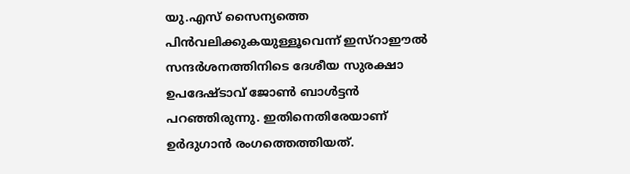യു.എസ് സൈന്യത്തെ പിന്‍വലിക്കുകയുള്ളൂവെന്ന് ഇസ്‌റാഈല്‍ സന്ദര്‍ശനത്തിനിടെ ദേശീയ സുരക്ഷാ ഉപദേഷ്ടാവ് ജോണ്‍ ബാള്‍ട്ടന്‍ പറഞ്ഞിരുന്നു. ഇതിനെതിരേയാണ് ഉര്‍ദുഗാന്‍ രംഗത്തെത്തിയത്.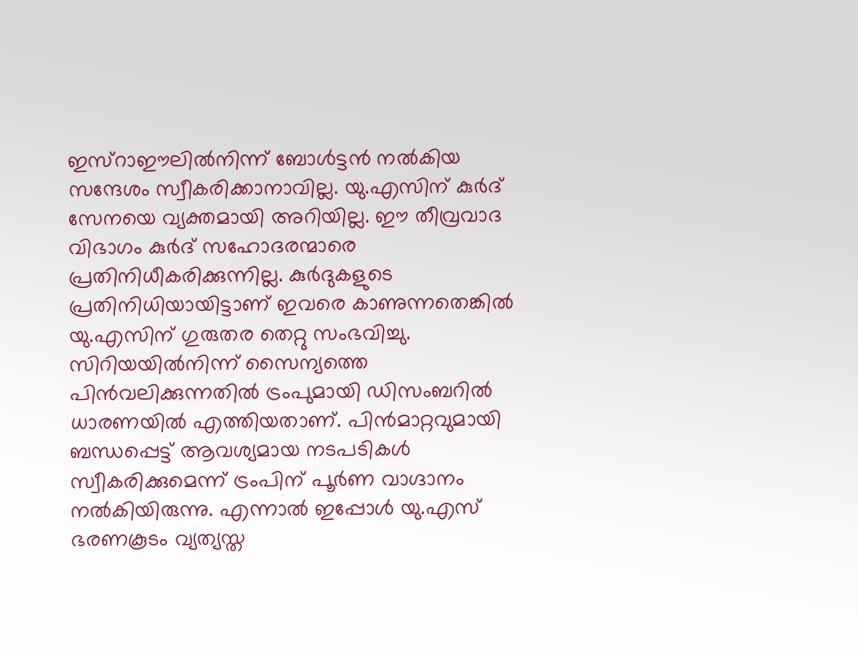ഇസ്‌റാഈലില്‍നിന്ന് ബോള്‍ട്ടന്‍ നല്‍കിയ സന്ദേശം സ്വീകരിക്കാനാവില്ല. യു.എസിന് കുര്‍ദ് സേനയെ വ്യക്തമായി അറിയില്ല. ഈ തീവ്രവാദ വിഭാഗം കുര്‍ദ് സഹോദരന്മാരെ പ്രതിനിധീകരിക്കുന്നില്ല. കുര്‍ദുകളുടെ പ്രതിനിധിയായിട്ടാണ് ഇവരെ കാണുന്നതെങ്കില്‍ യു.എസിന് ഗുരുതര തെറ്റു സംഭവിച്ചു. സിറിയയില്‍നിന്ന് സൈന്യത്തെ പിന്‍വലിക്കുന്നതില്‍ ട്രംപുമായി ഡിസംബറില്‍ ധാരണയില്‍ എത്തിയതാണ്. പിന്‍മാറ്റവുമായി ബന്ധപ്പെട്ട് ആവശ്യമായ നടപടികള്‍ സ്വീകരിക്കുമെന്ന് ട്രംപിന് പൂര്‍ണ വാഗ്ദാനം നല്‍കിയിരുന്നു. എന്നാല്‍ ഇപ്പോള്‍ യു.എസ് ഭരണകൂടം വ്യത്യസ്ത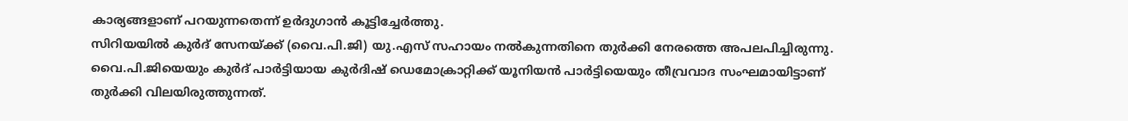കാര്യങ്ങളാണ് പറയുന്നതെന്ന് ഉര്‍ദുഗാന്‍ കൂട്ടിച്ചേര്‍ത്തു.
സിറിയയില്‍ കുര്‍ദ് സേനയ്ക്ക് (വൈ.പി.ജി) യു.എസ് സഹായം നല്‍കുന്നതിനെ തുര്‍ക്കി നേരത്തെ അപലപിച്ചിരുന്നു. വൈ.പി.ജിയെയും കുര്‍ദ് പാര്‍ട്ടിയായ കുര്‍ദിഷ് ഡെമോക്രാറ്റിക്ക് യൂനിയന്‍ പാര്‍ട്ടിയെയും തീവ്രവാദ സംഘമായിട്ടാണ് തുര്‍ക്കി വിലയിരുത്തുന്നത്.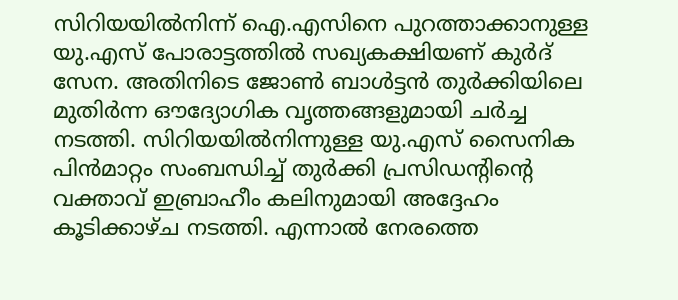സിറിയയില്‍നിന്ന് ഐ.എസിനെ പുറത്താക്കാനുള്ള യു.എസ് പോരാട്ടത്തില്‍ സഖ്യകക്ഷിയണ് കുര്‍ദ് സേന. അതിനിടെ ജോണ്‍ ബാള്‍ട്ടന്‍ തുര്‍ക്കിയിലെ മുതിര്‍ന്ന ഔദ്യോഗിക വൃത്തങ്ങളുമായി ചര്‍ച്ച നടത്തി. സിറിയയില്‍നിന്നുള്ള യു.എസ് സൈനിക പിന്‍മാറ്റം സംബന്ധിച്ച് തുര്‍ക്കി പ്രസിഡന്റിന്റെ വക്താവ് ഇബ്രാഹീം കലിനുമായി അദ്ദേഹം കൂടിക്കാഴ്ച നടത്തി. എന്നാല്‍ നേരത്തെ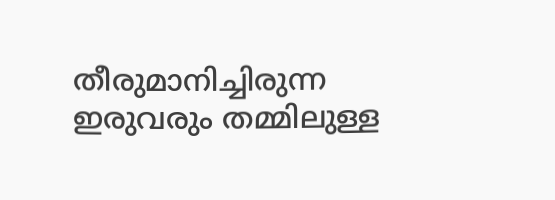തീരുമാനിച്ചിരുന്ന ഇരുവരും തമ്മിലുള്ള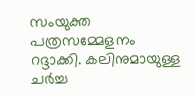സംയുക്ത പത്രസമ്മേളനം റദ്ദാക്കി. കലിനുമായുള്ള ചര്‍ച്ച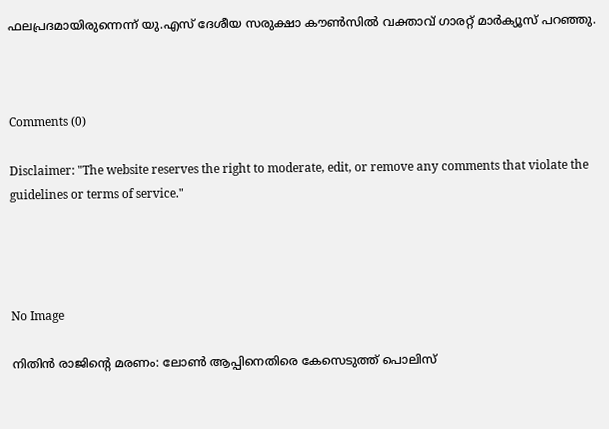ഫലപ്രദമായിരുന്നെന്ന് യു.എസ് ദേശീയ സരുക്ഷാ കൗണ്‍സില്‍ വക്താവ് ഗാരറ്റ് മാര്‍ക്യൂസ് പറഞ്ഞു.



Comments (0)

Disclaimer: "The website reserves the right to moderate, edit, or remove any comments that violate the guidelines or terms of service."




No Image

നിതിന്‍ രാജിന്റെ മരണം: ലോണ്‍ ആപ്പിനെതിരെ കേസെടുത്ത് പൊലിസ്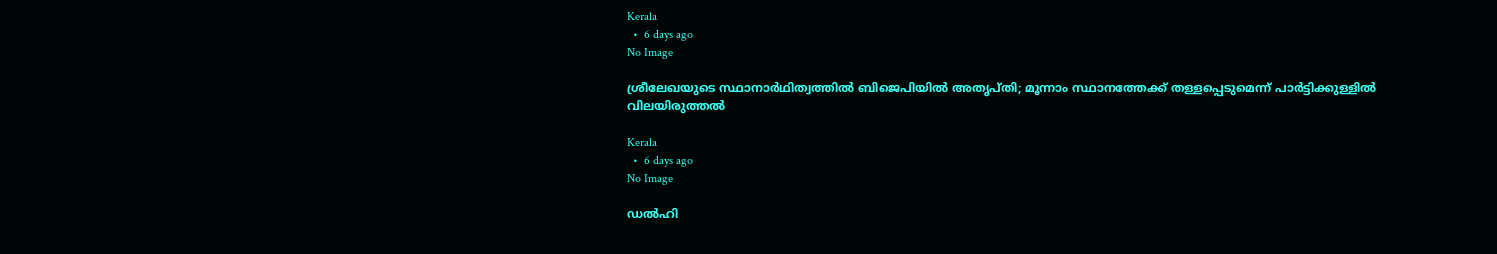Kerala
  •  6 days ago
No Image

ശ്രീലേഖയുടെ സ്ഥാനാർഥിത്വത്തിൽ ബിജെപിയിൽ അതൃപ്തി; മൂന്നാം സ്ഥാനത്തേക്ക് തള്ളപ്പെടുമെന്ന് പാർട്ടിക്കുള്ളിൽ വിലയിരുത്തൽ

Kerala
  •  6 days ago
No Image

ഡല്‍ഹി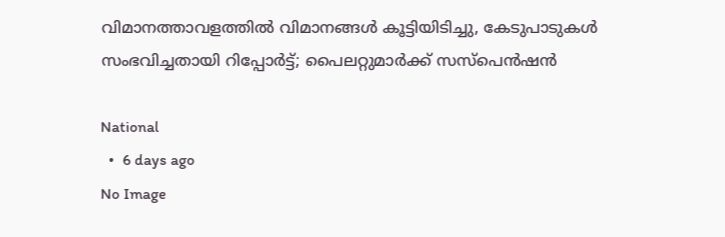വിമാനത്താവളത്തില്‍ വിമാനങ്ങള്‍ കൂട്ടിയിടിച്ചു, കേടുപാടുകള്‍ സംഭവിച്ചതായി റിപ്പോര്‍ട്ട്; പൈലറ്റുമാര്‍ക്ക് സസ്‌പെന്‍ഷന്‍

National
  •  6 days ago
No Image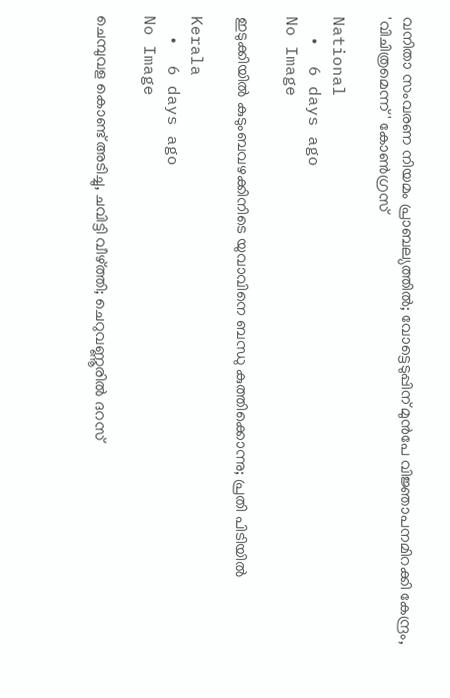വനിതാ സംവരണ നിയമം പ്രാബല്യത്തിൽ; വോട്ടെടുപ്പിന് മുൻപേ വിജ്ഞാപനമിറക്കി കേന്ദ്രം, 'വിചിത്രമെന്ന്' കോൺഗ്രസ്

National
  •  6 days ago
No Image

ഇടുക്കിയിൽ കുടുംബവഴക്കിനിടെ യുവാവിനെ ബന്ധു കുത്തിക്കൊന്നു; പ്രതി പിടിയിൽ

Kerala
  •  6 days ago
No Image

ചെമ്പുവള കൊണ്ട് അടിച്ചു, ചവിട്ടി വീഴ്ത്തി; ചെറുവണ്ണൂരിൽ ദറസ്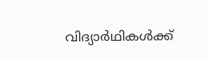വിദ്യാർഥികൾക്ക്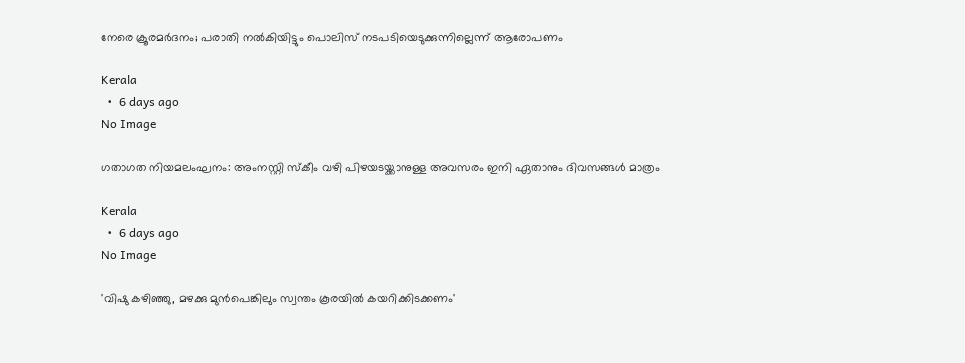നേരെ ക്രൂരമർദനം; പരാതി നൽകിയിട്ടും പൊലിസ് നടപടിയെടുക്കുന്നില്ലെന്ന് ആരോപണം

Kerala
  •  6 days ago
No Image

ഗതാഗത നിയമലംഘനം: അംനസ്റ്റി സ്കീം വഴി പിഴയടയ്ക്കാനുള്ള അവസരം ഇനി ഏതാനും ദിവസങ്ങൾ മാത്രം

Kerala
  •  6 days ago
No Image

'വിഷു കഴിഞ്ഞു, മഴക്കു മുന്‍പെങ്കിലും സ്വന്തം കൂരയില്‍ കയറിക്കിടക്കണം'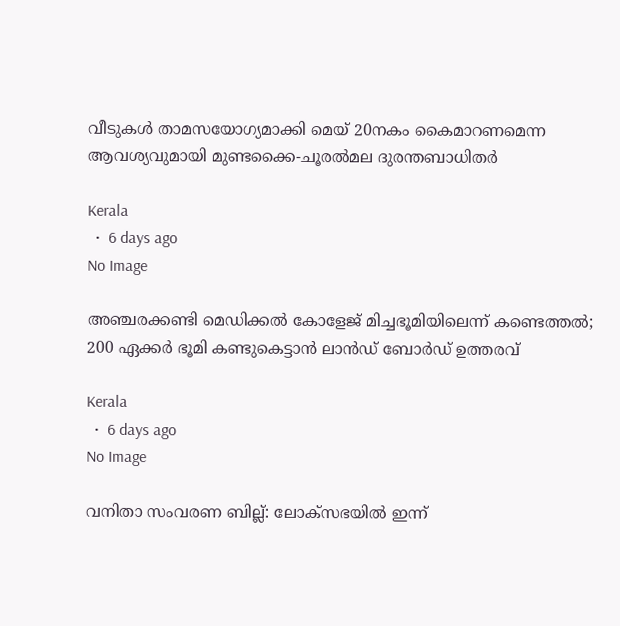വീടുകള്‍ താമസയോഗ്യമാക്കി മെയ് 20നകം കൈമാറണമെന്ന ആവശ്യവുമായി മുണ്ടക്കൈ-ചൂരല്‍മല ദുരന്തബാധിതര്‍

Kerala
  •  6 days ago
No Image

അഞ്ചരക്കണ്ടി മെഡിക്കൽ കോളേജ് മിച്ചഭൂമിയിലെന്ന് കണ്ടെത്തൽ; 200 ഏക്കർ ഭൂമി കണ്ടുകെട്ടാൻ ലാൻഡ് ബോർഡ് ഉത്തരവ്

Kerala
  •  6 days ago
No Image

വനിതാ സംവരണ ബില്ല്: ലോക്‌സഭയിൽ ഇന്ന്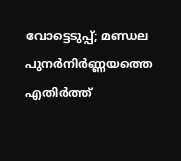വോട്ടെടുപ്പ്; മണ്ഡല പുനർനിർണ്ണയത്തെ എതിർത്ത്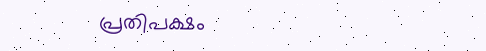പ്രതിപക്ഷം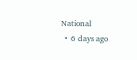National
  •  6 days ago